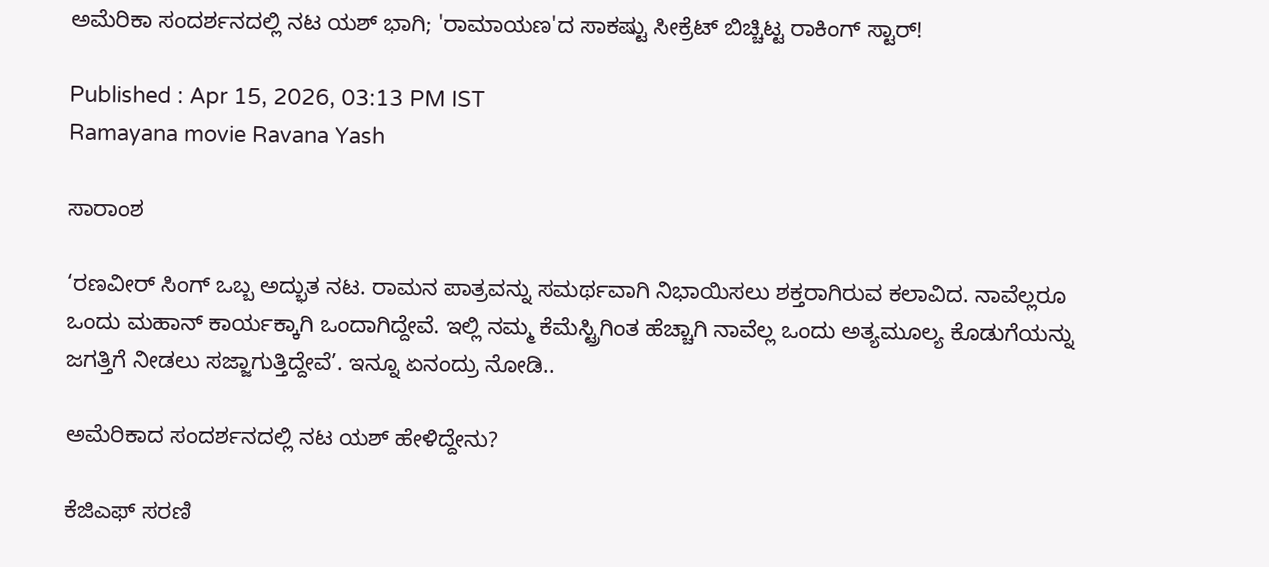ಅಮೆರಿಕಾ ಸಂದರ್ಶನದಲ್ಲಿ ನಟ ಯಶ್ ಭಾಗಿ; 'ರಾಮಾಯಣ'ದ ಸಾಕಷ್ಟು ಸೀಕ್ರೆಟ್ ಬಿಚ್ಚಿಟ್ಟ ರಾಕಿಂಗ್ ಸ್ಟಾರ್!

Published : Apr 15, 2026, 03:13 PM IST
Ramayana movie Ravana Yash

ಸಾರಾಂಶ

‘ರಣವೀರ್ ಸಿಂಗ್ ಒಬ್ಬ ಅದ್ಭುತ ನಟ. ರಾಮನ ಪಾತ್ರವನ್ನು ಸಮರ್ಥವಾಗಿ ನಿಭಾಯಿಸಲು ಶಕ್ತರಾಗಿರುವ ಕಲಾವಿದ. ನಾವೆಲ್ಲರೂ ಒಂದು ಮಹಾನ್ ಕಾರ್ಯಕ್ಕಾಗಿ ಒಂದಾಗಿದ್ದೇವೆ. ಇಲ್ಲಿ ನಮ್ಮ ಕೆಮೆಸ್ಟ್ರಿಗಿಂತ ಹೆಚ್ಚಾಗಿ ನಾವೆಲ್ಲ ಒಂದು ಅತ್ಯಮೂಲ್ಯ ಕೊಡುಗೆಯನ್ನು ಜಗತ್ತಿಗೆ ನೀಡಲು ಸಜ್ಜಾಗುತ್ತಿದ್ದೇವೆ’. ಇನ್ನೂ ಏನಂದ್ರು ನೋಡಿ..

ಅಮೆರಿಕಾದ ಸಂದರ್ಶನದಲ್ಲಿ ನಟ ಯಶ್ ಹೇಳಿದ್ದೇನು?

ಕೆಜಿಎಫ್ ಸರಣಿ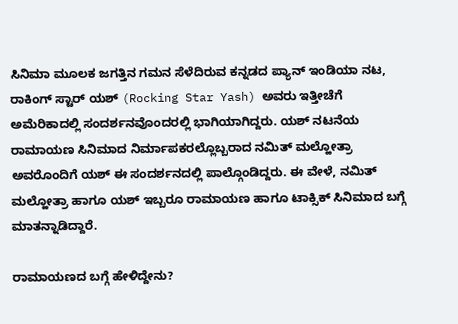ಸಿನಿಮಾ ಮೂಲಕ ಜಗತ್ತಿನ ಗಮನ ಸೆಳೆದಿರುವ ಕನ್ನಡದ ಪ್ಯಾನ್ ಇಂಡಿಯಾ ನಟ, ರಾಕಿಂಗ್ ಸ್ಟಾರ್ ಯಶ್ (Rocking Star Yash) ಅವರು ಇತ್ತೀಚೆಗೆ ಅಮೆರಿಕಾದಲ್ಲಿ ಸಂದರ್ಶನವೊಂದರಲ್ಲಿ ಭಾಗಿಯಾಗಿದ್ದರು. ಯಶ್ ನಟನೆಯ ರಾಮಾಯಣ ಸಿನಿಮಾದ ನಿರ್ಮಾಪಕರಲ್ಲೊಬ್ಬರಾದ ನಮಿತ್ ಮಲ್ಹೋತ್ರಾ ಅವರೊಂದಿಗೆ ಯಶ್ ಈ ಸಂದರ್ಶನದಲ್ಲಿ ಪಾಲ್ಗೊಂಡಿದ್ದರು. ಈ ವೇಳೆ, ನಮಿತ್ ಮಲ್ಹೋತ್ರಾ ಹಾಗೂ ಯಶ್ ಇಬ್ಬರೂ ರಾಮಾಯಣ ಹಾಗೂ ಟಾಕ್ಸಿಕ್ ಸಿನಿಮಾದ ಬಗ್ಗೆ ಮಾತನ್ನಾಡಿದ್ದಾರೆ.

ರಾಮಾಯಣದ ಬಗ್ಗೆ ಹೇಳಿದ್ದೇನು?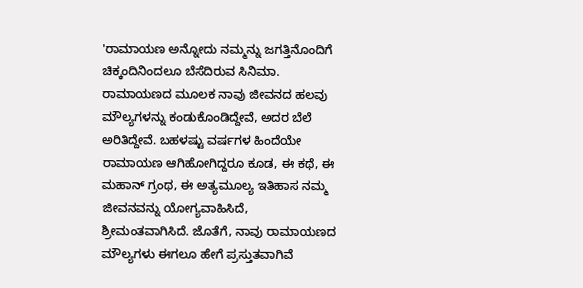'ರಾಮಾಯಣ ಅನ್ನೋದು ನಮ್ಮನ್ನು ಜಗತ್ತಿನೊಂದಿಗೆ ಚಿಕ್ಕಂದಿನಿಂದಲೂ ಬೆಸೆದಿರುವ ಸಿನಿಮಾ. ರಾಮಾಯಣದ ಮೂಲಕ ನಾವು ಜೀವನದ ಹಲವು ಮೌಲ್ಯಗಳನ್ನು ಕಂಡುಕೊಂಡಿದ್ದೇವೆ, ಅದರ ಬೆಲೆ ಅರಿತಿದ್ದೇವೆ. ಬಹಳಷ್ಟು ವರ್ಷಗಳ ಹಿಂದೆಯೇ ರಾಮಾಯಣ ಆಗಿಹೋಗಿದ್ದರೂ ಕೂಡ, ಈ ಕಥೆ, ಈ ಮಹಾನ್ ಗ್ರಂಥ, ಈ ಅತ್ಯಮೂಲ್ಯ ಇತಿಹಾಸ ನಮ್ಮ ಜೀವನವನ್ನು ಯೋಗ್ಯವಾಹಿಸಿದೆ, ಶ್ರೀಮಂತವಾಗಿಸಿದೆ. ಜೊತೆಗೆ, ನಾವು ರಾಮಾಯಣದ ಮೌಲ್ಯಗಳು ಈಗಲೂ ಹೇಗೆ ಪ್ರಸ್ತುತವಾಗಿವೆ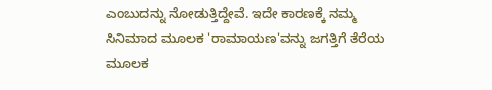ಎಂಬುದನ್ನು ನೋಡುತ್ತಿದ್ದೇವೆ. ಇದೇ ಕಾರಣಕ್ಕೆ ನಮ್ಮ ಸಿನಿಮಾದ ಮೂಲಕ 'ರಾಮಾಯಣ'ವನ್ನು ಜಗತ್ತಿಗೆ ತೆರೆಯ ಮೂಲಕ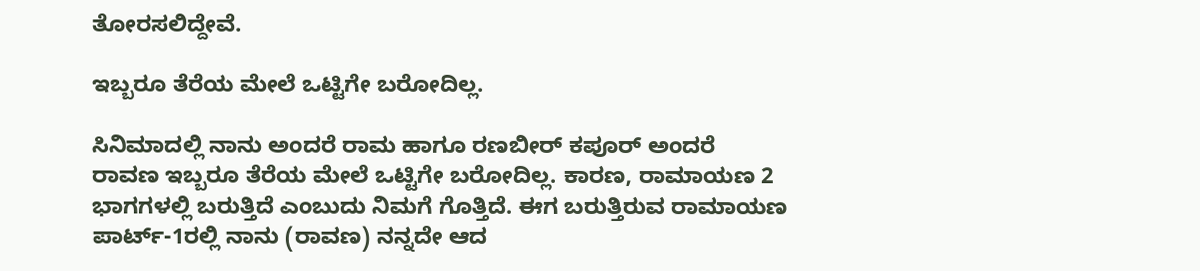ತೋರಸಲಿದ್ದೇವೆ.

ಇಬ್ಬರೂ ತೆರೆಯ ಮೇಲೆ ಒಟ್ಟಿಗೇ ಬರೋದಿಲ್ಲ.

ಸಿನಿಮಾದಲ್ಲಿ ನಾನು ಅಂದರೆ ರಾಮ ಹಾಗೂ ರಣಬೀರ್ ಕಪೂರ್ ಅಂದರೆ ರಾವಣ ಇಬ್ಬರೂ ತೆರೆಯ ಮೇಲೆ ಒಟ್ಟಿಗೇ ಬರೋದಿಲ್ಲ. ಕಾರಣ, ರಾಮಾಯಣ 2 ಭಾಗಗಳಲ್ಲಿ ಬರುತ್ತಿದೆ ಎಂಬುದು ನಿಮಗೆ ಗೊತ್ತಿದೆ. ಈಗ ಬರುತ್ತಿರುವ ರಾಮಾಯಣ ಪಾರ್ಟ್-1ರಲ್ಲಿ ನಾನು (ರಾವಣ) ನನ್ನದೇ ಆದ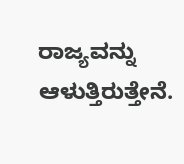ರಾಜ್ಯವನ್ನು ಆಳುತ್ತಿರುತ್ತೇನೆ.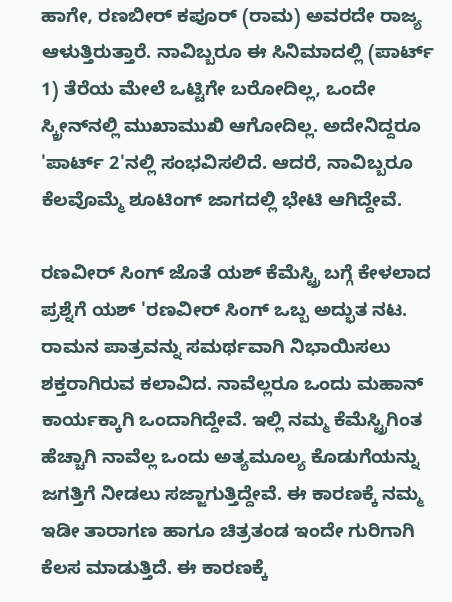ಹಾಗೇ, ರಣಬೀರ್ ಕಪೂರ್ (ರಾಮ) ಅವರದೇ ರಾಜ್ಯ ಆಳುತ್ತಿರುತ್ತಾರೆ. ನಾವಿಬ್ಬರೂ ಈ ಸಿನಿಮಾದಲ್ಲಿ (ಪಾರ್ಟ್ 1) ತೆರೆಯ ಮೇಲೆ ಒಟ್ಟಿಗೇ ಬರೋದಿಲ್ಲ, ಒಂದೇ ಸ್ಕ್ರೀನ್‌ನಲ್ಲಿ ಮುಖಾಮುಖಿ ಆಗೋದಿಲ್ಲ. ಅದೇನಿದ್ದರೂ 'ಪಾರ್ಟ್ 2'ನಲ್ಲಿ ಸಂಭವಿಸಲಿದೆ. ಆದರೆ, ನಾವಿಬ್ಬರೂ ಕೆಲವೊಮ್ಮೆ ಶೂಟಿಂಗ್‌ ಜಾಗದಲ್ಲಿ ಭೇಟಿ ಆಗಿದ್ದೇವೆ.

ರಣವೀರ್ ಸಿಂಗ್ ಜೊತೆ ಯಶ್ ಕೆಮೆಸ್ಟ್ರಿ ಬಗ್ಗೆ ಕೇಳಲಾದ ಪ್ರಶ್ನೆಗೆ ಯಶ್ 'ರಣವೀರ್ ಸಿಂಗ್ ಒಬ್ಬ ಅದ್ಭುತ ನಟ. ರಾಮನ ಪಾತ್ರವನ್ನು ಸಮರ್ಥವಾಗಿ ನಿಭಾಯಿಸಲು ಶಕ್ತರಾಗಿರುವ ಕಲಾವಿದ. ನಾವೆಲ್ಲರೂ ಒಂದು ಮಹಾನ್ ಕಾರ್ಯಕ್ಕಾಗಿ ಒಂದಾಗಿದ್ದೇವೆ. ಇಲ್ಲಿ ನಮ್ಮ ಕೆಮೆಸ್ಟ್ರಿಗಿಂತ ಹೆಚ್ಚಾಗಿ ನಾವೆಲ್ಲ ಒಂದು ಅತ್ಯಮೂಲ್ಯ ಕೊಡುಗೆಯನ್ನು ಜಗತ್ತಿಗೆ ನೀಡಲು ಸಜ್ಜಾಗುತ್ತಿದ್ದೇವೆ. ಈ ಕಾರಣಕ್ಕೆ ನಮ್ಮ ಇಡೀ ತಾರಾಗಣ ಹಾಗೂ ಚಿತ್ರತಂಡ ಇಂದೇ ಗುರಿಗಾಗಿ ಕೆಲಸ ಮಾಡುತ್ತಿದೆ. ಈ ಕಾರಣಕ್ಕೆ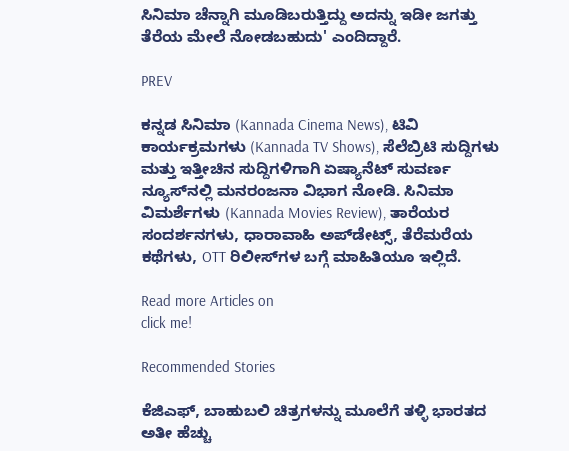ಸಿನಿಮಾ ಚೆನ್ನಾಗಿ ಮೂಡಿಬರುತ್ತಿದ್ದು ಅದನ್ನು ಇಡೀ ಜಗತ್ತು ತೆರೆಯ ಮೇಲೆ ನೋಡಬಹುದು' ಎಂದಿದ್ದಾರೆ.

PREV

ಕನ್ನಡ ಸಿನಿಮಾ (Kannada Cinema News), ಟಿವಿ ಕಾರ್ಯಕ್ರಮಗಳು (Kannada TV Shows), ಸೆಲೆಬ್ರಿಟಿ ಸುದ್ದಿಗಳು ಮತ್ತು ಇತ್ತೀಚಿನ ಸುದ್ದಿಗಳಿಗಾಗಿ ಏಷ್ಯಾನೆಟ್ ಸುವರ್ಣ ನ್ಯೂಸ್‌ನಲ್ಲಿ ಮನರಂಜನಾ ವಿಭಾಗ ನೋಡಿ. ಸಿನಿಮಾ ವಿಮರ್ಶೆಗಳು (Kannada Movies Review), ತಾರೆಯರ ಸಂದರ್ಶನಗಳು, ಧಾರಾವಾಹಿ ಅಪ್‌ಡೇಟ್ಸ್‌, ತೆರೆಮರೆಯ ಕಥೆಗಳು, OTT ರಿಲೀಸ್‌ಗಳ ಬಗ್ಗೆ ಮಾಹಿತಿಯೂ ಇಲ್ಲಿದೆ.

Read more Articles on
click me!

Recommended Stories

ಕೆಜಿಎಫ್, ಬಾಹುಬಲಿ ಚಿತ್ರಗಳನ್ನು ಮೂಲೆಗೆ ತಳ್ಳಿ ಭಾರತದ ಅತೀ ಹೆಚ್ಚು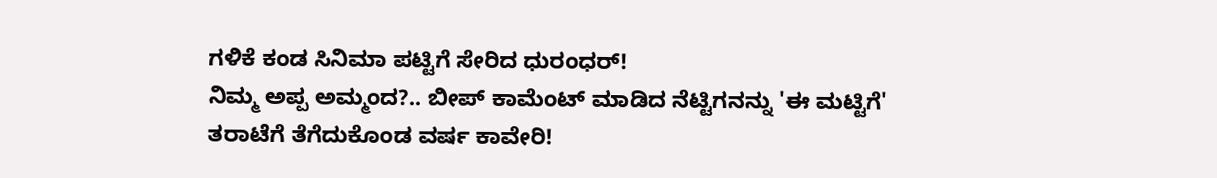ಗಳಿಕೆ ಕಂಡ ಸಿನಿಮಾ ಪಟ್ಟಿಗೆ ಸೇರಿದ ಧುರಂಧರ್!
ನಿಮ್ಮ ಅಪ್ಪ ಅಮ್ಮಂದ?.. ಬೀಪ್ ಕಾಮೆಂಟ್ ಮಾಡಿದ ನೆಟ್ಟಿಗನನ್ನು 'ಈ ಮಟ್ಟಿಗೆ' ತರಾಟೆಗೆ ತೆಗೆದುಕೊಂಡ ವರ್ಷ ಕಾವೇರಿ!